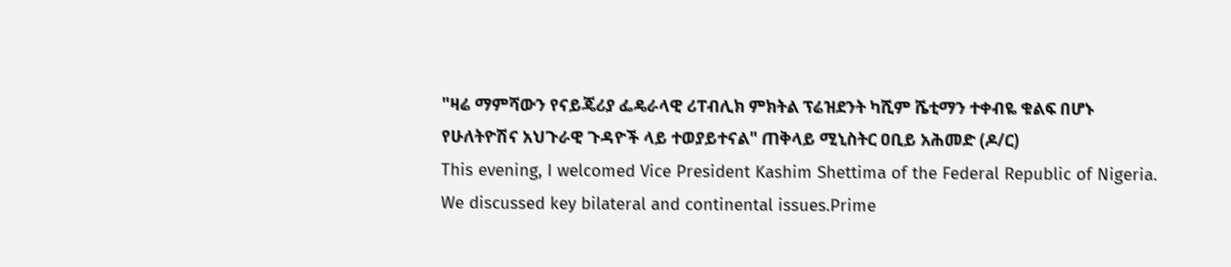"ዛሬ ማምሻውን የናይጄሪያ ፌዴራላዊ ሪፐብሊክ ምክትል ፕሬዝደንት ካሺም ሼቲማን ተቀብዬ ቁልፍ በሆኑ የሁለትዮሽና አህጉራዊ ጉዳዮች ላይ ተወያይተናል" ጠቅላይ ሚኒስትር ዐቢይ አሕመድ (ዶ/ር)
This evening, I welcomed Vice President Kashim Shettima of the Federal Republic of Nigeria.
We discussed key bilateral and continental issues.Prime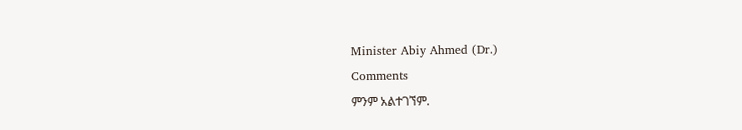Minister Abiy Ahmed (Dr.)
Comments
ምንም አልተገኘም.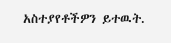አስተያየቶችዎን ይተዉት.